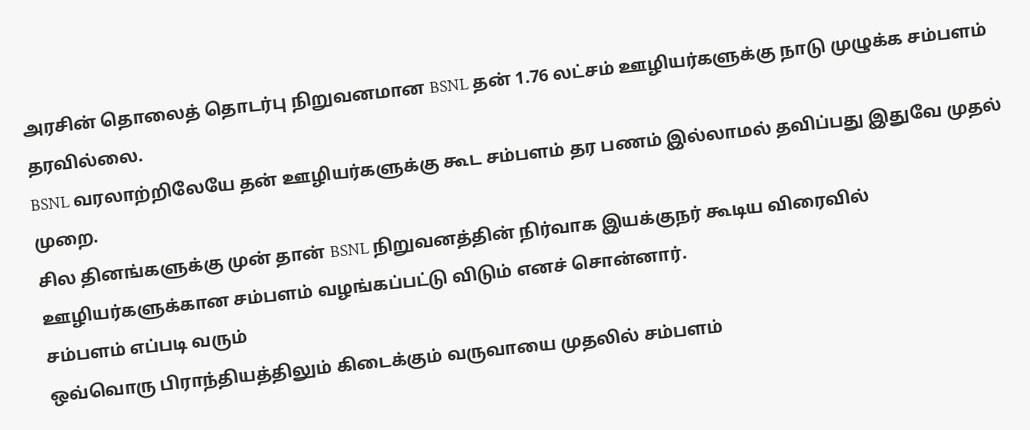அரசின் தொலைத் தொடர்பு நிறுவனமான BSNL தன் 1.76 லட்சம் ஊழியர்களுக்கு நாடு முழுக்க சம்பளம் தரவில்லை.
BSNL வரலாற்றிலேயே தன் ஊழியர்களுக்கு கூட சம்பளம் தர பணம் இல்லாமல் தவிப்பது இதுவே முதல் முறை.
சில தினங்களுக்கு முன் தான் BSNL நிறுவனத்தின் நிர்வாக இயக்குநர் கூடிய விரைவில் ஊழியர்களுக்கான சம்பளம் வழங்கப்பட்டு விடும் எனச் சொன்னார்.
சம்பளம் எப்படி வரும்
ஒவ்வொரு பிராந்தியத்திலும் கிடைக்கும் வருவாயை முதலில் சம்பளம்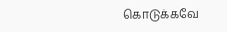கொடுக்கவே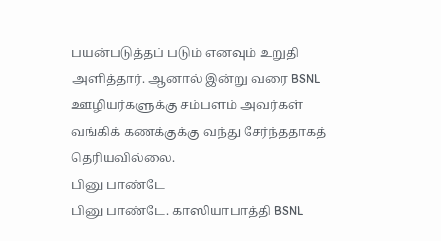பயன்படுத்தப் படும் எனவும் உறுதி அளித்தார். ஆனால் இன்று வரை BSNL ஊழியர்களுக்கு சம்பளம் அவர்கள் வங்கிக் கணக்குக்கு வந்து சேர்ந்ததாகத் தெரியவில்லை.
பினு பாண்டே
பினு பாண்டே. காஸியாபாத்தி BSNL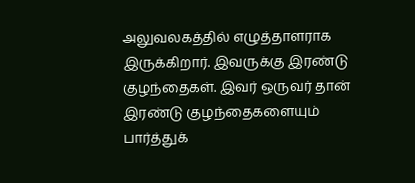அலுவலகத்தில் எழுத்தாளராக இருக்கிறார். இவருக்கு இரண்டு குழந்தைகள். இவர் ஒருவர் தான் இரண்டு குழந்தைகளையும் பார்த்துக்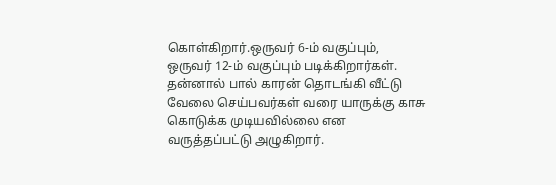கொள்கிறார்.ஒருவர் 6-ம் வகுப்பும், ஒருவர் 12-ம் வகுப்பும் படிக்கிறார்கள். தன்னால் பால் காரன் தொடங்கி வீட்டு வேலை செய்பவர்கள் வரை யாருக்கு காசு கொடுக்க முடியவில்லை என வருத்தப்பட்டு அழுகிறார்.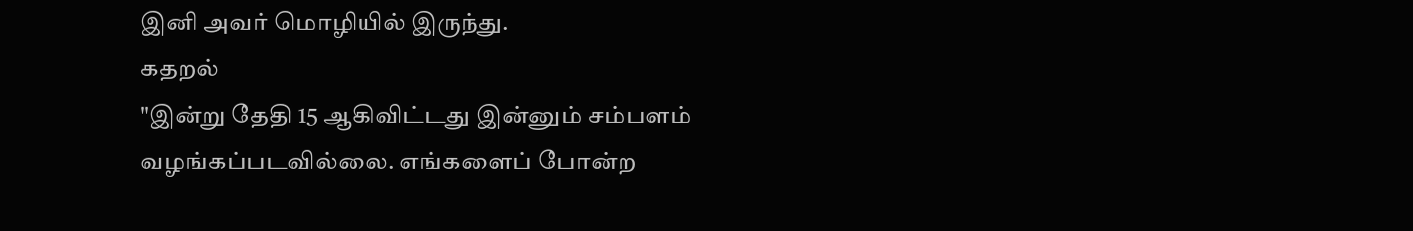இனி அவர் மொழியில் இருந்து.
கதறல்
"இன்று தேதி 15 ஆகிவிட்டது இன்னும் சம்பளம் வழங்கப்படவில்லை. எங்களைப் போன்ற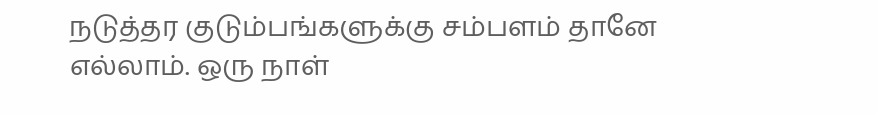நடுத்தர குடும்பங்களுக்கு சம்பளம் தானே எல்லாம். ஒரு நாள்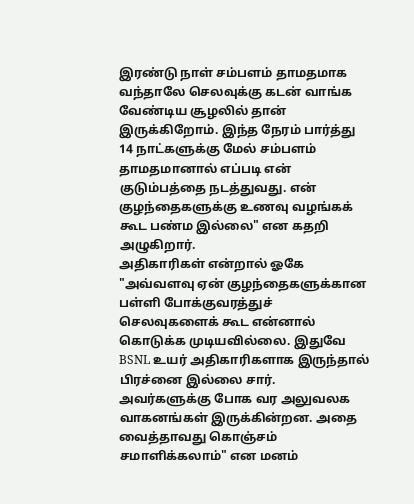இரண்டு நாள் சம்பளம் தாமதமாக வந்தாலே செலவுக்கு கடன் வாங்க வேண்டிய சூழலில் தான் இருக்கிறோம். இந்த நேரம் பார்த்து 14 நாட்களுக்கு மேல் சம்பளம் தாமதமானால் எப்படி என் குடும்பத்தை நடத்துவது. என் குழந்தைகளுக்கு உணவு வழங்கக் கூட பண்ம இல்லை" என கதறி அழுகிறார்.
அதிகாரிகள் என்றால் ஓகே
"அவ்வளவு ஏன் குழந்தைகளுக்கான பள்ளி போக்குவரத்துச் செலவுகளைக் கூட என்னால் கொடுக்க முடியவில்லை. இதுவே BSNL உயர் அதிகாரிகளாக இருந்தால் பிரச்னை இல்லை சார். அவர்களுக்கு போக வர அலுவலக வாகனங்கள் இருக்கின்றன. அதை வைத்தாவது கொஞ்சம் சமாளிக்கலாம்" என மனம்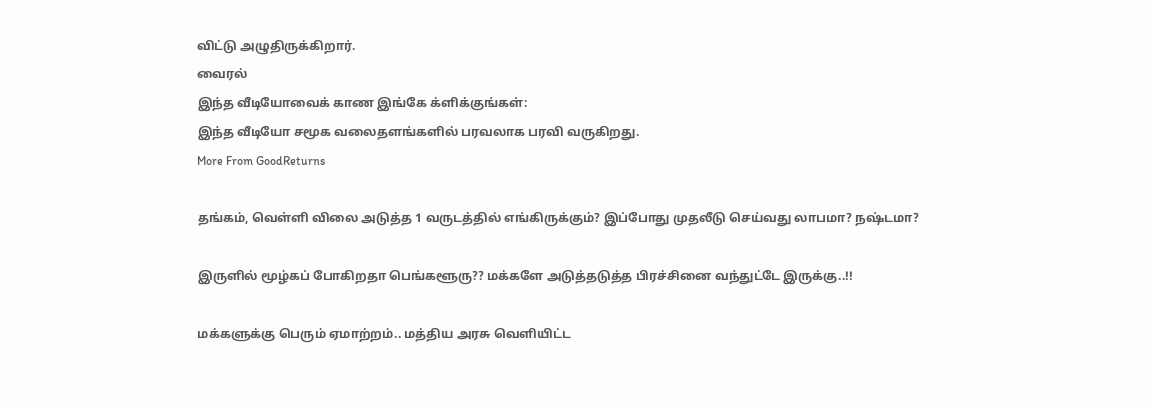விட்டு அழுதிருக்கிறார்.
வைரல்
இந்த வீடியோவைக் காண இங்கே க்ளிக்குங்கள்:
இந்த வீடியோ சமூக வலைதளங்களில் பரவலாக பரவி வருகிறது.
More From GoodReturns

தங்கம், வெள்ளி விலை அடுத்த 1 வருடத்தில் எங்கிருக்கும்? இப்போது முதலீடு செய்வது லாபமா? நஷ்டமா?

இருளில் மூழ்கப் போகிறதா பெங்களூரு?? மக்களே அடுத்தடுத்த பிரச்சினை வந்துட்டே இருக்கு..!!

மக்களுக்கு பெரும் ஏமாற்றம்.. மத்திய அரசு வெளியிட்ட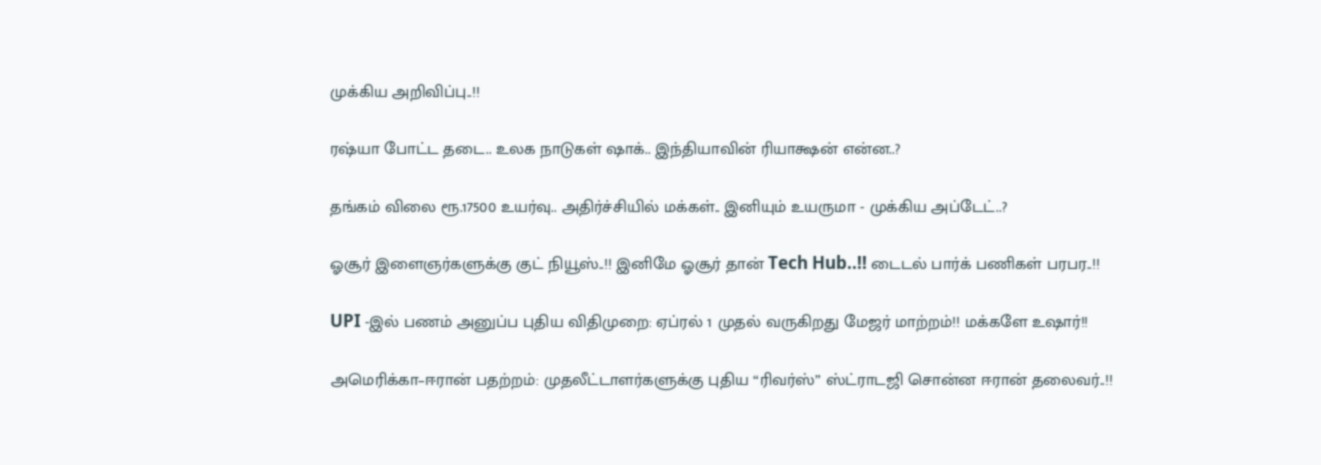முக்கிய அறிவிப்பு..!!

ரஷ்யா போட்ட தடை.. உலக நாடுகள் ஷாக்.. இந்தியாவின் ரியாக்ஷன் என்ன..?

தங்கம் விலை ரூ.17500 உயர்வு.. அதிர்ச்சியில் மக்கள்.. இனியும் உயருமா - முக்கிய அப்டேட்..?

ஓசூர் இளைஞர்களுக்கு குட் நியூஸ்..!! இனிமே ஓசூர் தான் Tech Hub..!! டைடல் பார்க் பணிகள் பரபர..!!

UPI -இல் பணம் அனுப்ப புதிய விதிமுறை: ஏப்ரல் 1 முதல் வருகிறது மேஜர் மாற்றம்!! மக்களே உஷார்!!

அமெரிக்கா–ஈரான் பதற்றம்: முதலீட்டாளர்களுக்கு புதிய “ரிவர்ஸ்” ஸ்ட்ராடஜி சொன்ன ஈரான் தலைவர்..!!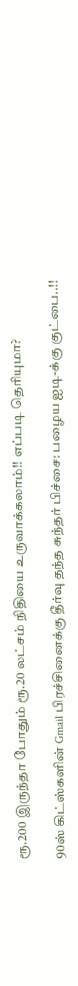ரூ.200 இருந்தா போதும் ரூ.20 லட்சம் நிதியை உருவாக்கலாம்!! எப்படி தெரியுமா?

90ஸ் கிட்ஸ்களின் Gmail பிரச்சினைக்கு தீர்வு தந்த சுந்தர் பிச்சை: பழைய ஐடி-க்கு குட்பை..!!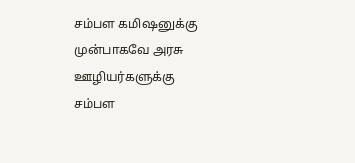சம்பள கமிஷனுக்கு முன்பாகவே அரசு ஊழியர்களுக்கு சம்பள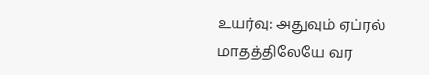உயர்வு: அதுவும் ஏப்ரல் மாதத்திலேயே வர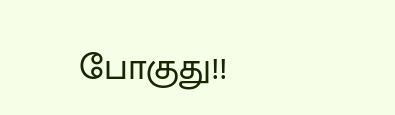போகுது!!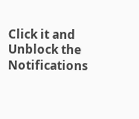Click it and Unblock the Notifications